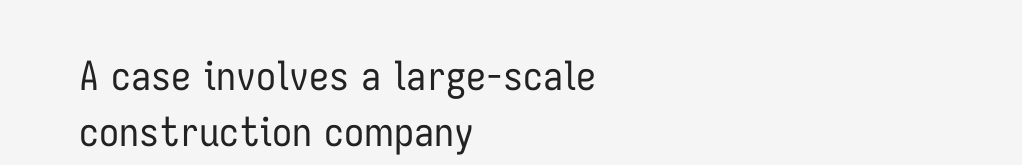A case involves a large-scale construction company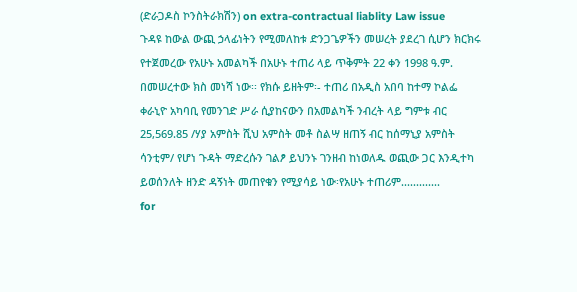(ድራጋዶስ ኮንስትራክሽን) on extra-contractual liablity Law issue
ጉዳዩ ከውል ውጪ ኃላፊነትን የሚመለከቱ ድንጋጌዎችን መሠረት ያደረገ ሲሆን ክርክሩ የተጀመረው የአሁኑ አመልካች በአሁኑ ተጠሪ ላይ ጥቅምት 22 ቀን 1998 ዓ.ም. በመሠረተው ክስ መነሻ ነው፡፡ የክሱ ይዘትም፡- ተጠሪ በአዲስ አበባ ከተማ ኮልፌ ቀራኒዮ አካባቢ የመንገድ ሥራ ሲያከናውን በአመልካች ንብረት ላይ ግምቱ ብር 25,569.85 /ሃያ አምስት ሺህ አምስት መቶ ስልሣ ዘጠኝ ብር ከሰማኒያ አምስት ሳንቲም/ የሆነ ጉዳት ማድረሱን ገልፆ ይህንኑ ገንዘብ ከነወለዱ ወጪው ጋር እንዲተካ ይወሰንለት ዘንድ ዳኝነት መጠየቁን የሚያሳይ ነው፡የአሁኑ ተጠሪም.............
for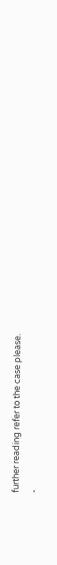further reading refer to the case please.
-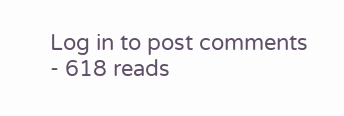Log in to post comments
- 618 reads